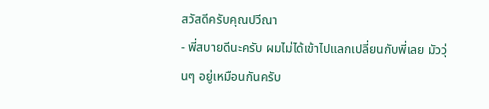สวัสดีครับคุณปวีณา
- พี่สบายดีนะครับ ผมไม่ได้เข้าไปแลกเปลี่ยนกับพี่เลย มัววุ่นๆ อยู่เหมือนกันครับ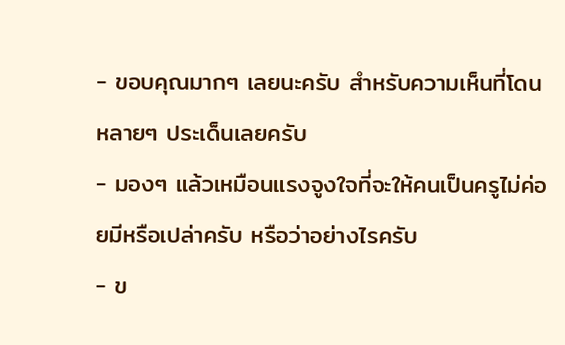- ขอบคุณมากๆ เลยนะครับ สำหรับความเห็นที่โดนหลายๆ ประเด็นเลยครับ
- มองๆ แล้วเหมือนแรงจูงใจที่จะให้คนเป็นครูไม่ค่อยมีหรือเปล่าครับ หรือว่าอย่างไรครับ
- ข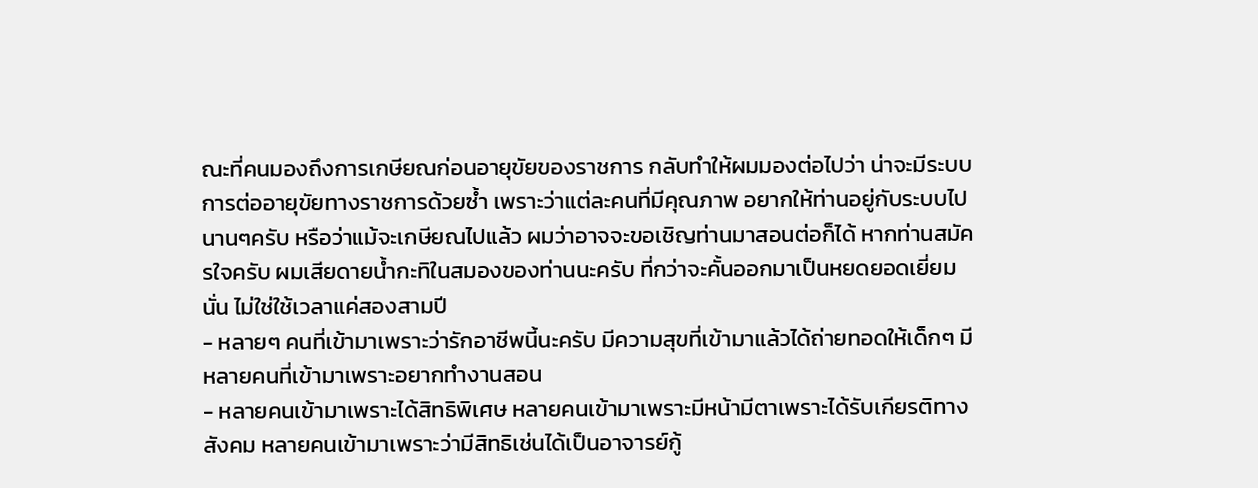ณะที่คนมองถึงการเกษียณก่อนอายุขัยของราชการ กลับทำให้ผมมองต่อไปว่า น่าจะมีระบบการต่ออายุขัยทางราชการด้วยซ้ำ เพราะว่าแต่ละคนที่มีคุณภาพ อยากให้ท่านอยู่กับระบบไปนานๆครับ หรือว่าแม้จะเกษียณไปแล้ว ผมว่าอาจจะขอเชิญท่านมาสอนต่อก็ได้ หากท่านสมัครใจครับ ผมเสียดายน้ำกะทิในสมองของท่านนะครับ ที่กว่าจะคั้นออกมาเป็นหยดยอดเยี่ยมนั่น ไม่ใช่ใช้เวลาแค่สองสามปี
- หลายๆ คนที่เข้ามาเพราะว่ารักอาชีพนี้นะครับ มีความสุขที่เข้ามาแล้วได้ถ่ายทอดให้เด็กๆ มีหลายคนที่เข้ามาเพราะอยากทำงานสอน
- หลายคนเข้ามาเพราะได้สิทธิพิเศษ หลายคนเข้ามาเพราะมีหน้ามีตาเพราะได้รับเกียรติทางสังคม หลายคนเข้ามาเพราะว่ามีสิทธิเช่นได้เป็นอาจารย์กู้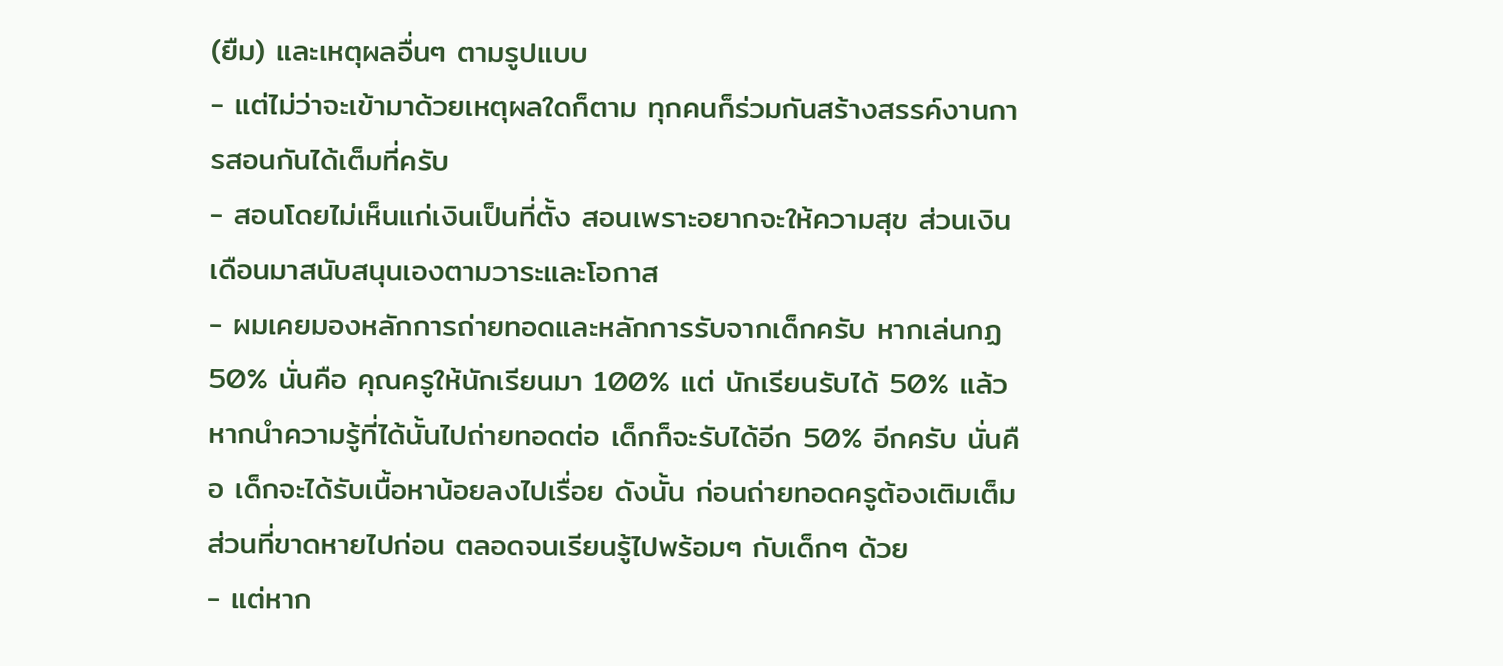(ยืม) และเหตุผลอื่นๆ ตามรูปแบบ
- แต่ไม่ว่าจะเข้ามาด้วยเหตุผลใดก็ตาม ทุกคนก็ร่วมกันสร้างสรรค์งานการสอนกันได้เต็มที่ครับ
- สอนโดยไม่เห็นแก่เงินเป็นที่ตั้ง สอนเพราะอยากจะให้ความสุข ส่วนเงินเดือนมาสนับสนุนเองตามวาระและโอกาส
- ผมเคยมองหลักการถ่ายทอดและหลักการรับจากเด็กครับ หากเล่นกฏ 50% นั่นคือ คุณครูให้นักเรียนมา 100% แต่ นักเรียนรับได้ 50% แล้วหากนำความรู้ที่ได้นั้นไปถ่ายทอดต่อ เด็กก็จะรับได้อีก 50% อีกครับ นั่นคือ เด็กจะได้รับเนื้อหาน้อยลงไปเรื่อย ดังนั้น ก่อนถ่ายทอดครูต้องเติมเต็มส่วนที่ขาดหายไปก่อน ตลอดจนเรียนรู้ไปพร้อมๆ กับเด็กๆ ด้วย
- แต่หาก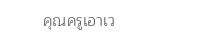คุณครูเอาเว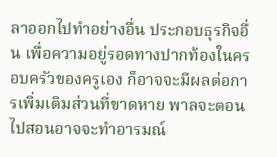ลาออกไปทำอย่างอื่น ประกอบธุรกิจอื่น เพื่อความอยู่รอดทางปากท้องในครอบครัวของครูเอง ก็อาจจะมีผลต่อการเพิ่มเติมส่วนที่ขาดหาย พาลจะตอนไปสอนอาจจะทำอารมณ์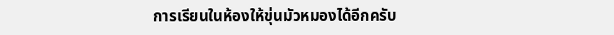การเรียนในห้องให้ขุ่นมัวหมองได้อีกครับ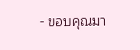- ขอบคุณมา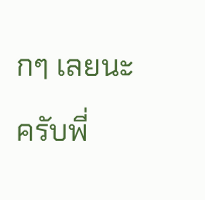กๆ เลยนะครับพี่